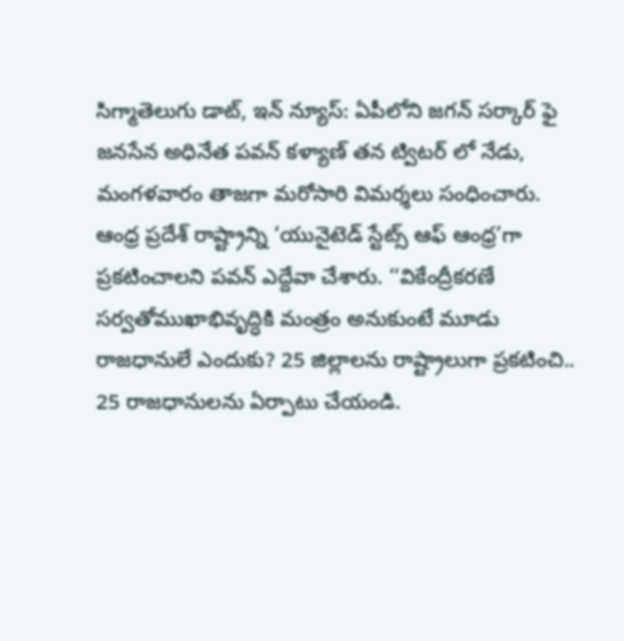సిగ్మాతెలుగు డాట్, ఇన్ న్యూస్: ఏపీలోని జగన్ సర్కార్ ఫై జనసేన అధినేత పవన్ కళ్యాణ్ తన ట్విటర్ లో నేడు, మంగళవారం తాజగా మరోసారి విమర్శలు సంధించారు. ఆంధ్ర ప్రదేశ్ రాష్ట్రాన్ని ‘యునైటెడ్ స్టేట్స్ ఆఫ్ ఆంధ్ర’గా ప్రకటించాలని పవన్ ఎద్దేవా చేశారు. ‘‘వికేంద్రీకరణే సర్వతోముఖాభివృద్ధికి మంత్రం అనుకుంటే మూడు రాజధానులే ఎందుకు? 25 జిల్లాలను రాష్ట్రాలుగా ప్రకటించి.. 25 రాజధానులను ఏర్పాటు చేయండి.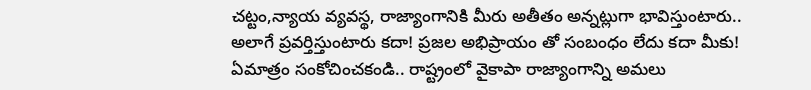చట్టం,న్యాయ వ్యవస్థ, రాజ్యాంగానికి మీరు అతీతం అన్నట్లుగా భావిస్తుంటారు.. అలాగే ప్రవర్తిస్తుంటారు కదా! ప్రజల అభిప్రాయం తో సంబంధం లేదు కదా మీకు! ఏమాత్రం సంకోచించకండి.. రాష్ట్రంలో వైకాపా రాజ్యాంగాన్ని అమలు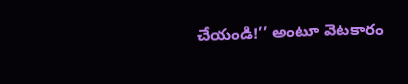చేయండి!’’ అంటూ వెటకారం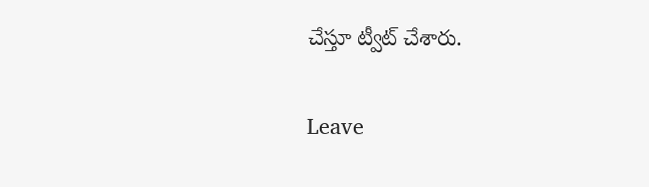చేస్తూ ట్వీట్ చేశారు.

Leave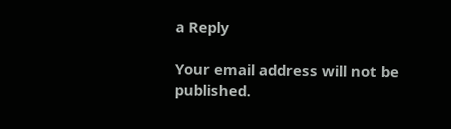a Reply

Your email address will not be published.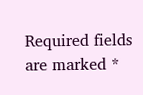Required fields are marked *